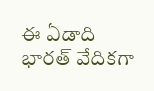ఈ ఏడాది భారత్ వేదికగా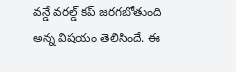వన్డే వరల్డ్ కప్ జరగబోతుంది అన్న విషయం తెలిసిందే. ఈ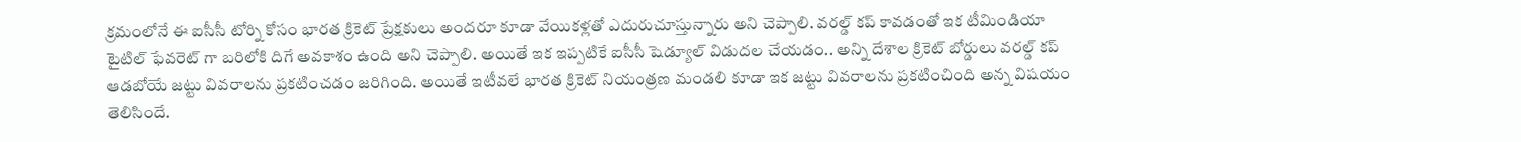క్రమంలోనే ఈ ఐసీసీ టోర్ని కోసం భారత క్రికెట్ ప్రేక్షకులు అందరూ కూడా వేయికళ్లతో ఎదురుచూస్తున్నారు అని చెప్పాలి. వరల్డ్ కప్ కావడంతో ఇక టీమిండియా టైటిల్ ఫేవరెట్ గా బరిలోకి దిగే అవకాశం ఉంది అని చెప్పాలి. అయితే ఇక ఇప్పటికే ఐసీసీ షెడ్యూల్ విడుదల చేయడం.. అన్ని దేశాల క్రికెట్ బోర్డులు వరల్డ్ కప్ ఆడబోయే జట్టు వివరాలను ప్రకటించడం జరిగింది. అయితే ఇటీవలే భారత క్రికెట్ నియంత్రణ మండలి కూడా ఇక జట్టు వివరాలను ప్రకటించింది అన్న విషయం తెలిసిందే.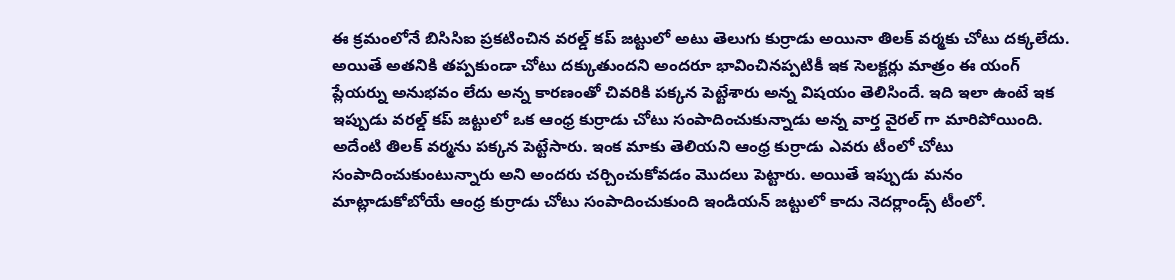ఈ క్రమంలోనే బిసిసిఐ ప్రకటించిన వరల్డ్ కప్ జట్టులో అటు తెలుగు కుర్రాడు అయినా తిలక్ వర్మకు చోటు దక్కలేదు. అయితే అతనికి తప్పకుండా చోటు దక్కుతుందని అందరూ భావించినప్పటికీ ఇక సెలక్టర్లు మాత్రం ఈ యంగ్ ప్లేయర్ను అనుభవం లేదు అన్న కారణంతో చివరికి పక్కన పెట్టేశారు అన్న విషయం తెలిసిందే. ఇది ఇలా ఉంటే ఇక ఇప్పుడు వరల్డ్ కప్ జట్టులో ఒక ఆంధ్ర కుర్రాడు చోటు సంపాదించుకున్నాడు అన్న వార్త వైరల్ గా మారిపోయింది. అదేంటి తిలక్ వర్మను పక్కన పెట్టేసారు. ఇంక మాకు తెలియని ఆంధ్ర కుర్రాడు ఎవరు టీంలో చోటు సంపాదించుకుంటున్నారు అని అందరు చర్చించుకోవడం మొదలు పెట్టారు. అయితే ఇప్పుడు మనం మాట్లాడుకోబోయే ఆంధ్ర కుర్రాడు చోటు సంపాదించుకుంది ఇండియన్ జట్టులో కాదు నెదర్లాండ్స్ టీంలో.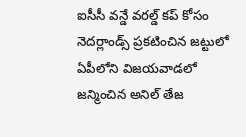ఐసీసీ వన్డే వరల్డ్ కప్ కోసం నెదర్లాండ్స్ ప్రకటించిన జట్టులో ఏపీలోని విజయవాడలో జన్మించిన అనిల్ తేజ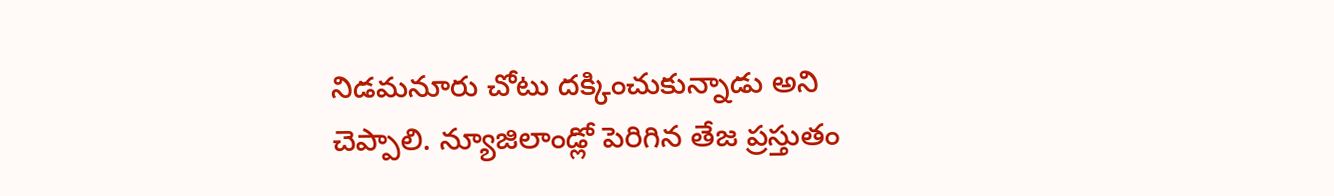నిడమనూరు చోటు దక్కించుకున్నాడు అని చెప్పాలి. న్యూజిలాండ్లో పెరిగిన తేజ ప్రస్తుతం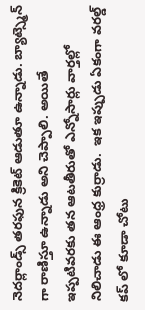నెదర్లాండ్స్ తరఫున క్రికెట్ ఆడుతూ ఉన్నాడు. బ్యాట్స్మెన్ గా రాణిస్తూ ఉన్నాడు అని చెప్పాలి. అయితే ఇప్పటివరకు తన ఆటతీరుతో ఎన్నోసార్లు వార్తల్లో నిలిచాడు ఈ ఆంధ్ర కుర్రాడు.  ఇక ఇప్పుడు ఏకంగా వరల్డ్ కప్ లో కూడా చోటు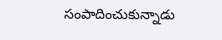సంపాదించుకున్నాడు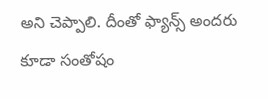అని చెప్పాలి. దీంతో ఫ్యాన్స్ అందరు కూడా సంతోషం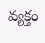వ్యక్తం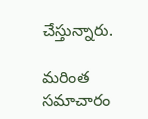చేస్తున్నారు.

మరింత సమాచారం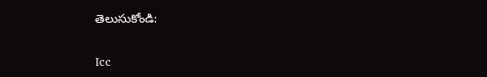తెలుసుకోండి:

Icc